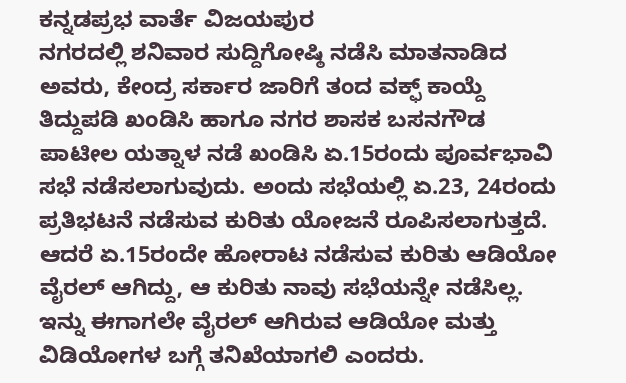ಕನ್ನಡಪ್ರಭ ವಾರ್ತೆ ವಿಜಯಪುರ
ನಗರದಲ್ಲಿ ಶನಿವಾರ ಸುದ್ದಿಗೋಷ್ಠಿ ನಡೆಸಿ ಮಾತನಾಡಿದ ಅವರು, ಕೇಂದ್ರ ಸರ್ಕಾರ ಜಾರಿಗೆ ತಂದ ವಕ್ಫ್ ಕಾಯ್ದೆ ತಿದ್ದುಪಡಿ ಖಂಡಿಸಿ ಹಾಗೂ ನಗರ ಶಾಸಕ ಬಸನಗೌಡ ಪಾಟೀಲ ಯತ್ನಾಳ ನಡೆ ಖಂಡಿಸಿ ಏ.15ರಂದು ಪೂರ್ವಭಾವಿ ಸಭೆ ನಡೆಸಲಾಗುವುದು. ಅಂದು ಸಭೆಯಲ್ಲಿ ಏ.23, 24ರಂದು ಪ್ರತಿಭಟನೆ ನಡೆಸುವ ಕುರಿತು ಯೋಜನೆ ರೂಪಿಸಲಾಗುತ್ತದೆ. ಆದರೆ ಏ.15ರಂದೇ ಹೋರಾಟ ನಡೆಸುವ ಕುರಿತು ಆಡಿಯೋ ವೈರಲ್ ಆಗಿದ್ದು, ಆ ಕುರಿತು ನಾವು ಸಭೆಯನ್ನೇ ನಡೆಸಿಲ್ಲ. ಇನ್ನು ಈಗಾಗಲೇ ವೈರಲ್ ಆಗಿರುವ ಆಡಿಯೋ ಮತ್ತು ವಿಡಿಯೋಗಳ ಬಗ್ಗೆ ತನಿಖೆಯಾಗಲಿ ಎಂದರು.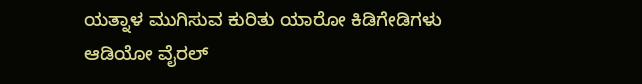ಯತ್ನಾಳ ಮುಗಿಸುವ ಕುರಿತು ಯಾರೋ ಕಿಡಿಗೇಡಿಗಳು ಆಡಿಯೋ ವೈರಲ್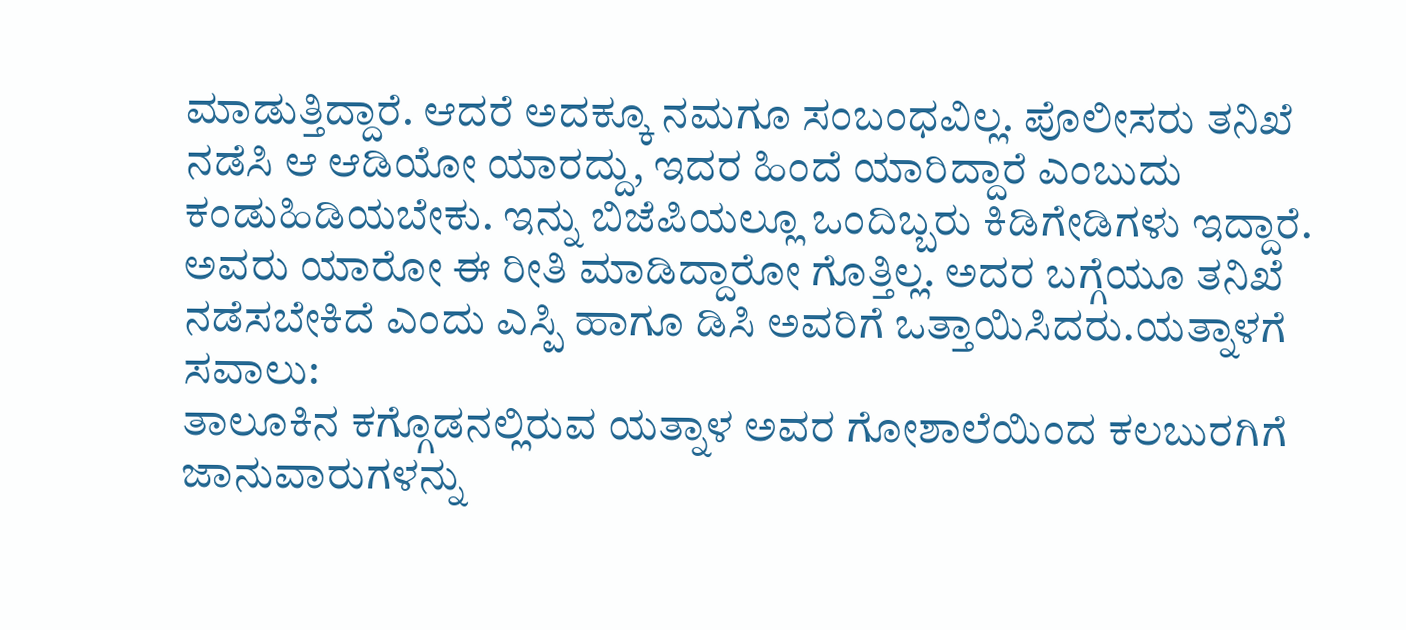ಮಾಡುತ್ತಿದ್ದಾರೆ. ಆದರೆ ಅದಕ್ಕೂ ನಮಗೂ ಸಂಬಂಧವಿಲ್ಲ. ಪೊಲೀಸರು ತನಿಖೆ ನಡೆಸಿ ಆ ಆಡಿಯೋ ಯಾರದ್ದು, ಇದರ ಹಿಂದೆ ಯಾರಿದ್ದಾರೆ ಎಂಬುದು ಕಂಡುಹಿಡಿಯಬೇಕು. ಇನ್ನು ಬಿಜೆಪಿಯಲ್ಲೂ ಒಂದಿಬ್ಬರು ಕಿಡಿಗೇಡಿಗಳು ಇದ್ದಾರೆ. ಅವರು ಯಾರೋ ಈ ರೀತಿ ಮಾಡಿದ್ದಾರೋ ಗೊತ್ತಿಲ್ಲ. ಅದರ ಬಗ್ಗೆಯೂ ತನಿಖೆ ನಡೆಸಬೇಕಿದೆ ಎಂದು ಎಸ್ಪಿ ಹಾಗೂ ಡಿಸಿ ಅವರಿಗೆ ಒತ್ತಾಯಿಸಿದರು.ಯತ್ನಾಳಗೆ ಸವಾಲು:
ತಾಲೂಕಿನ ಕಗ್ಗೊಡನಲ್ಲಿರುವ ಯತ್ನಾಳ ಅವರ ಗೋಶಾಲೆಯಿಂದ ಕಲಬುರಗಿಗೆ ಜಾನುವಾರುಗಳನ್ನು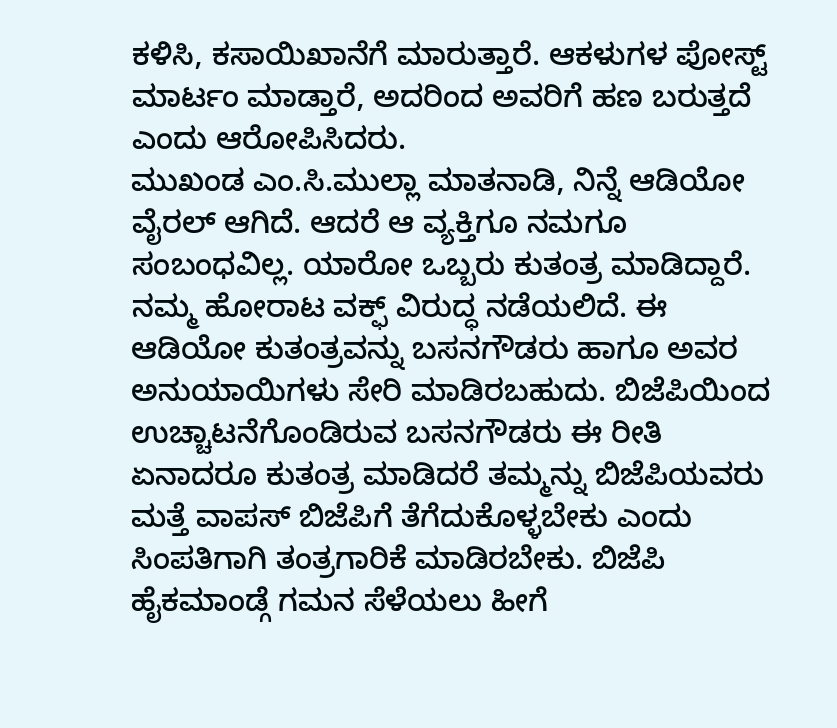ಕಳಿಸಿ, ಕಸಾಯಿಖಾನೆಗೆ ಮಾರುತ್ತಾರೆ. ಆಕಳುಗಳ ಪೋಸ್ಟ್ ಮಾರ್ಟಂ ಮಾಡ್ತಾರೆ, ಅದರಿಂದ ಅವರಿಗೆ ಹಣ ಬರುತ್ತದೆ ಎಂದು ಆರೋಪಿಸಿದರು.
ಮುಖಂಡ ಎಂ.ಸಿ.ಮುಲ್ಲಾ ಮಾತನಾಡಿ, ನಿನ್ನೆ ಆಡಿಯೋ ವೈರಲ್ ಆಗಿದೆ. ಆದರೆ ಆ ವ್ಯಕ್ತಿಗೂ ನಮಗೂ ಸಂಬಂಧವಿಲ್ಲ. ಯಾರೋ ಒಬ್ಬರು ಕುತಂತ್ರ ಮಾಡಿದ್ದಾರೆ. ನಮ್ಮ ಹೋರಾಟ ವಕ್ಫ್ ವಿರುದ್ಧ ನಡೆಯಲಿದೆ. ಈ ಆಡಿಯೋ ಕುತಂತ್ರವನ್ನು ಬಸನಗೌಡರು ಹಾಗೂ ಅವರ ಅನುಯಾಯಿಗಳು ಸೇರಿ ಮಾಡಿರಬಹುದು. ಬಿಜೆಪಿಯಿಂದ ಉಚ್ಚಾಟನೆಗೊಂಡಿರುವ ಬಸನಗೌಡರು ಈ ರೀತಿ ಏನಾದರೂ ಕುತಂತ್ರ ಮಾಡಿದರೆ ತಮ್ಮನ್ನು ಬಿಜೆಪಿಯವರು ಮತ್ತೆ ವಾಪಸ್ ಬಿಜೆಪಿಗೆ ತೆಗೆದುಕೊಳ್ಳಬೇಕು ಎಂದು ಸಿಂಪತಿಗಾಗಿ ತಂತ್ರಗಾರಿಕೆ ಮಾಡಿರಬೇಕು. ಬಿಜೆಪಿ ಹೈಕಮಾಂಡ್ಗೆ ಗಮನ ಸೆಳೆಯಲು ಹೀಗೆ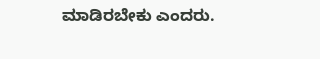ಮಾಡಿರಬೇಕು ಎಂದರು.